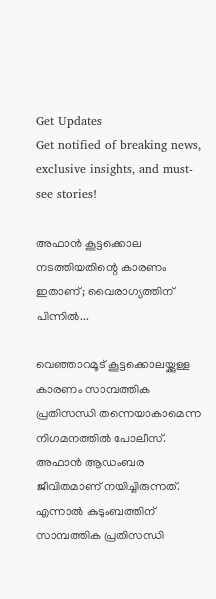Get Updates
Get notified of breaking news, exclusive insights, and must-see stories!

അഫാൻ കൂട്ടക്കൊല നടത്തിയതിന്റെ കാരണം ഇതാണ്; വൈരാഗ്യത്തിന് പിന്നിൽ...

വെഞ്ഞാറമൂട് കൂട്ടക്കൊലയ്ക്കുള്ള കാരണം സാമ്പത്തിക പ്രതിസന്ധി തന്നെയാകാമെന്ന നിഗമനത്തിൽ പോലീസ്. അഫാൻ ആഡംബര ജീവിതമാണ് നയിച്ചിരുന്നത്. എന്നാൽ കുടുംബത്തിന് സാമ്പത്തിക പ്രതിസന്ധി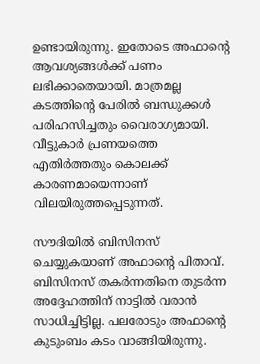ഉണ്ടായിരുന്നു. ഇതോടെ അഫാന്റെ ആവശ്യങ്ങൾക്ക് പണം ലഭിക്കാതെയായി. മാത്രമല്ല കടത്തിന്റെ പേരിൽ ബന്ധുക്കൾ പരിഹസിച്ചതും വൈരാഗ്യമായി. വീട്ടുകാർ പ്രണയത്തെ എതിർത്തതും കൊലക്ക് കാരണമായെന്നാണ് വിലയിരുത്തപ്പെടുന്നത്.

സൗദിയിൽ ബിസിനസ് ചെയ്യുകയാണ് അഫാന്റെ പിതാവ്. ബിസിനസ് തകർന്നതിനെ തുടർന്ന അദ്ദേഹത്തിന് നാട്ടിൽ വരാൻ സാധിച്ചിട്ടില്ല. പലരോടും അഫാന്റെ കുടുംബം കടം വാങ്ങിയിരുന്നു.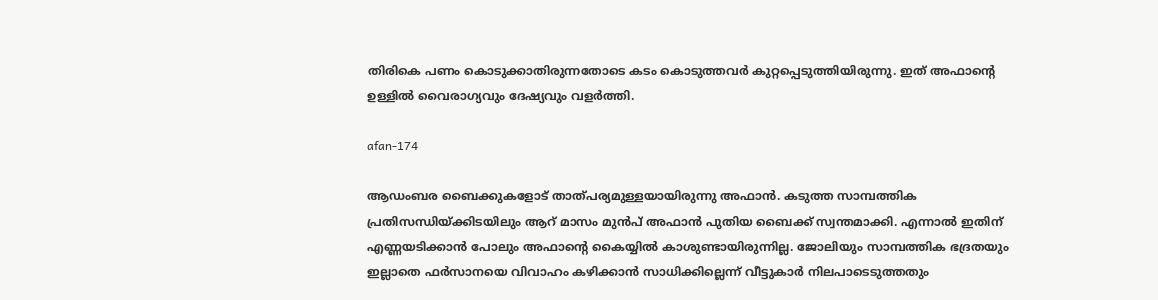തിരികെ പണം കൊടുക്കാതിരുന്നതോടെ കടം കൊടുത്തവർ കുറ്റപ്പെടുത്തിയിരുന്നു. ഇത് അഫാന്റെ ഉള്ളിൽ വൈരാഗ്യവും ദേഷ്യവും വളർത്തി.

afan-174

ആഡംബര ബൈക്കുകളോട് താത്പര്യമുള്ളയായിരുന്നു അഫാൻ. കടുത്ത സാമ്പത്തിക പ്രതിസന്ധിയ്ക്കിടയിലും ആറ് മാസം മുൻപ് അഫാൻ പുതിയ ബൈക്ക് സ്വന്തമാക്കി. എന്നാൽ ഇതിന് എണ്ണയടിക്കാൻ പോലും അഫാന്റെ കൈയ്യിൽ കാശുണ്ടായിരുന്നില്ല. ജോലിയും സാമ്പത്തിക ഭദ്രതയും ഇല്ലാതെ ഫർസാനയെ വിവാഹം കഴിക്കാൻ സാധിക്കില്ലെന്ന് വീട്ടുകാർ നിലപാടെടുത്തതും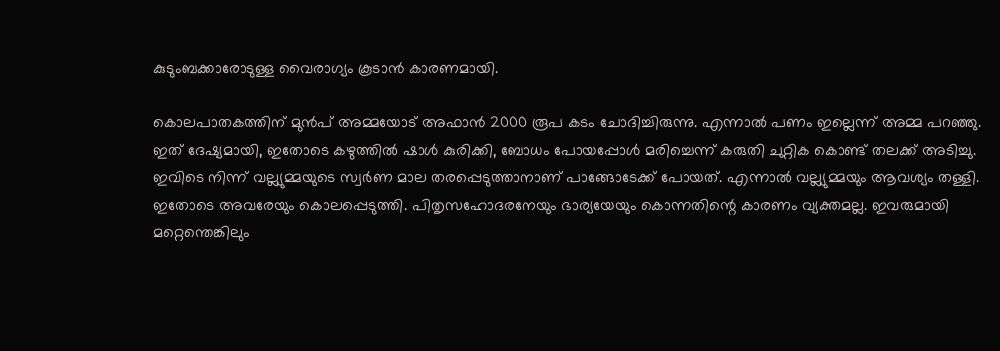കുടുംബക്കാരോടുള്ള വൈരാഗ്യം കൂടാൻ കാരണമായി.

കൊലപാതകത്തിന് മുൻപ് അമ്മയോട് അഫാൻ 2000 രൂപ കടം ചോദിച്ചിരുന്നു. എന്നാൽ പണം ഇല്ലെന്ന് അമ്മ പറഞ്ഞു. ഇത് ദേഷ്യമായി, ഇതോടെ കഴുത്തിൽ ഷാൾ കുരിക്കി, ബോധം പോയപ്പോൾ മരിച്ചെന്ന് കരുതി ചുറ്റിക കൊണ്ട് തലക്ക് അടിച്ചു. ഇവിടെ നിന്ന് വല്ല്യുമ്മയുടെ സ്വർണ മാല തരപ്പെടുത്താനാണ് പാങ്ങോടേക്ക് പോയത്. എന്നാൽ വല്ല്യുമ്മയും ആവശ്യം തള്ളി. ഇതോടെ അവരേയും കൊലപ്പെടുത്തി. പിതൃസഹോദരനേയും ഭാര്യയേയും കൊന്നതിന്റെ കാരണം വ്യക്തമല്ല. ഇവരുമായി മറ്റെന്തെങ്കിലും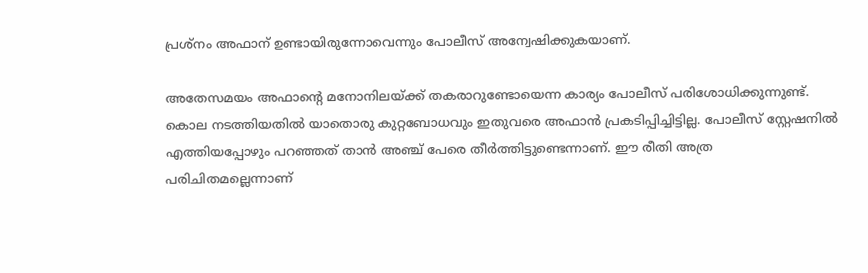പ്രശ്നം അഫാന് ഉണ്ടായിരുന്നോവെന്നും പോലീസ് അന്വേഷിക്കുകയാണ്.

അതേസമയം അഫാന്റെ മനോനിലയ്ക്ക് തകരാറുണ്ടോയെന്ന കാര്യം പോലീസ് പരിശോധിക്കുന്നുണ്ട്. കൊല നടത്തിയതിൽ യാതൊരു കുറ്റബോധവും ഇതുവരെ അഫാൻ പ്രകടിപ്പിച്ചിട്ടില്ല. പോലീസ് സ്റ്റേഷനിൽ എത്തിയപ്പോഴും പറഞ്ഞത് താൻ അഞ്ച് പേരെ തീർത്തിട്ടുണ്ടെന്നാണ്. ഈ രീതി അത്ര പരിചിതമല്ലെന്നാണ്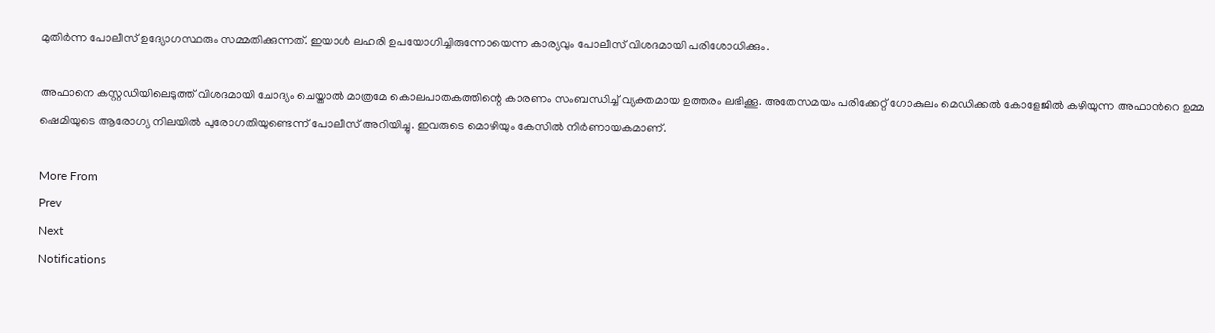മുതിർന്ന പോലീസ് ഉദ്യോഗസ്ഥരും സമ്മതിക്കുന്നത്. ഇയാൾ ലഹരി ഉപയോഗിച്ചിരുന്നോയെന്ന കാര്യവും പോലീസ് വിശദമായി പരിശോധിക്കും.

അഫാനെ കസ്റ്റഡിയിലെടുത്ത് വിശദമായി ചോദ്യം ചെയ്താൽ മാത്രമേ കൊലപാതകത്തിന്റെ കാരണം സംബന്ധിച്ച് വ്യക്തമായ ഉത്തരം ലഭിക്കൂ. അതേസമയം പരിക്കേറ്റ് ഗോകുലം മെഡിക്കൽ കോളേജിൽ കഴിയുന്ന അഫാന്‍റെ ഉമ്മ ഷെമിയുടെ ആരോഗ്യ നിലയിൽ പുരോഗതിയുണ്ടെന്ന് പോലീസ് അറിയിച്ചു. ഇവരുടെ മൊഴിയും കേസിൽ നിർണായകമാണ്.

More From
Prev
Next
Notifications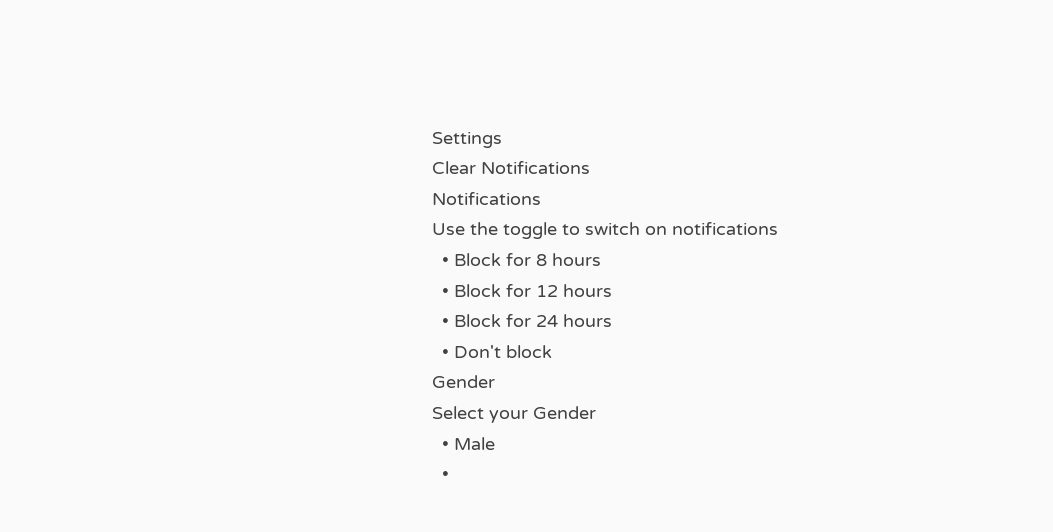Settings
Clear Notifications
Notifications
Use the toggle to switch on notifications
  • Block for 8 hours
  • Block for 12 hours
  • Block for 24 hours
  • Don't block
Gender
Select your Gender
  • Male
  •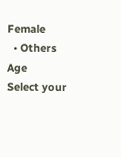Female
  • Others
Age
Select your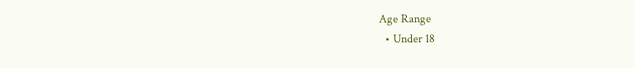Age Range
  • Under 18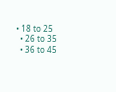• 18 to 25
  • 26 to 35
  • 36 to 45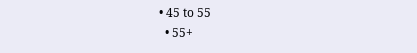• 45 to 55
  • 55+